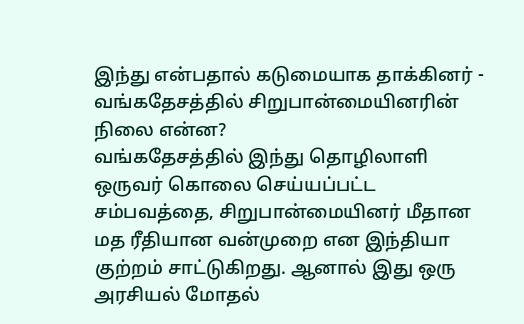இந்து என்பதால் கடுமையாக தாக்கினர் - வங்கதேசத்தில் சிறுபான்மையினரின் நிலை என்ன?
வங்கதேசத்தில் இந்து தொழிலாளி ஒருவர் கொலை செய்யப்பட்ட சம்பவத்தை, சிறுபான்மையினர் மீதான மத ரீதியான வன்முறை என இந்தியா குற்றம் சாட்டுகிறது. ஆனால் இது ஒரு அரசியல் மோதல்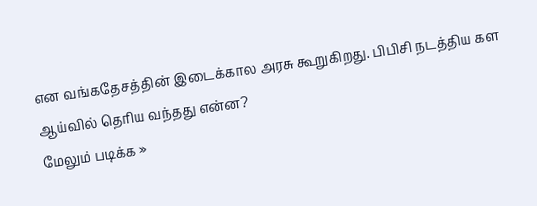என வங்கதேசத்தின் இடைக்கால அரசு கூறுகிறது. பிபிசி நடத்திய கள ஆய்வில் தெரிய வந்தது என்ன?
மேலும் படிக்க »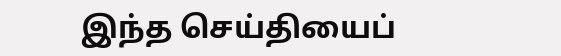இந்த செய்தியைப்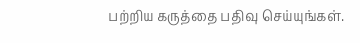பற்றிய கருத்தை பதிவு செய்யுங்கள்.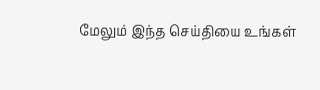மேலும் இந்த செய்தியை உங்கள்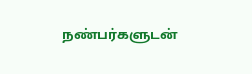நண்பர்களுடன்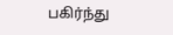பகிர்ந்து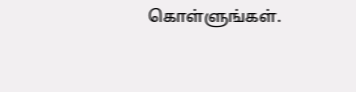கொள்ளுங்கள்.